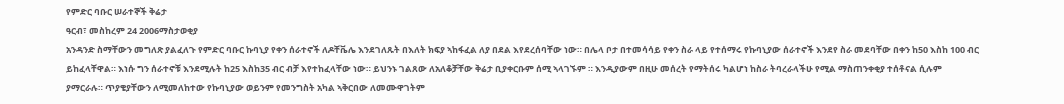የምድር ባቡር ሠራተኞች ቅሬታ
ዓርብ፣ መስከረም 24 2006ማስታወቂያ
አንዳንድ ስማቸውን መግለጽ ያልፈለጉ የምድር ባቡር ኩባኒያ የቀን ሰራተኖች ለዶቸቬሌ እንደገለጹት በእለት ክፍያ ኣከፋፈል ለያ በደል እየደረሰባቸው ነው። በሌላ ቦታ በተመሳሳይ የቀን ስራ ላይ የተሰማሩ የኩባኒያው ሰራተኖች እንደየ ስራ መደባቸው በቀን ከ50 እስከ 100 ብር ይከፈላቸዋል። እነሱ ግን ሰራተኖቹ እንደሚሉት ከ25 እስከ35 ብር ብቻ እየተከፈላቸው ነው። ይህንኑ ገልጸው ለአለቆቻቸው ቅሬታ ቢያቀርቡም ሰሚ ኣላገኙም ። እንዲያውም በዚሁ መሰረት የማትሰሩ ካልሆነ ከስራ ትባረራላችሁ የሚል ማስጠንቀቂያ ተሰቶናል ሲሉም ያማርራሉ። ጥያቄያቸውን ለሚመለከተው የኩባኒያው ወይንም የመንግስት አካል ኣቅርበው ለመሙዋገትም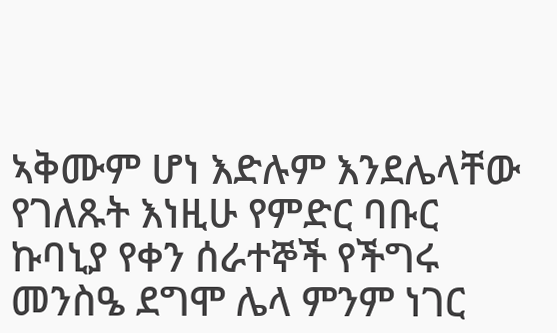ኣቅሙም ሆነ እድሉም እንደሌላቸው የገለጹት እነዚሁ የምድር ባቡር ኩባኒያ የቀን ሰራተኞች የችግሩ መንስዔ ደግሞ ሌላ ምንም ነገር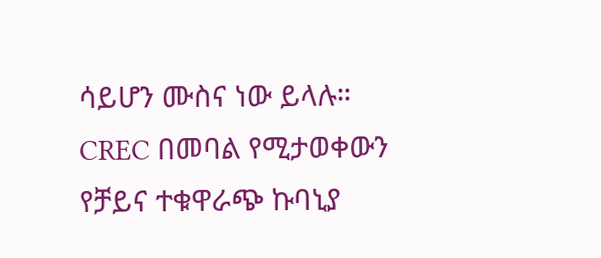ሳይሆን ሙስና ነው ይላሉ።
CREC በመባል የሚታወቀውን የቻይና ተቁዋራጭ ኩባኒያ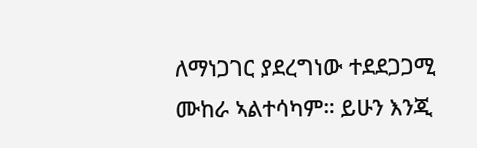ለማነጋገር ያደረግነው ተደደጋጋሚ ሙከራ ኣልተሳካም። ይሁን እንጂ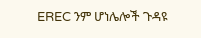EREC ንም ሆነሌሎች ጉዳዩ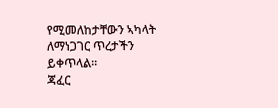የሚመለከታቸውን ኣካላት ለማነጋገር ጥረታችን ይቀጥላል።
ጃፈር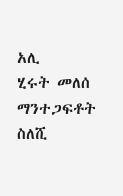አሊ
ሂሩት መለሰ
ማንተጋፍቶት ስለሺ